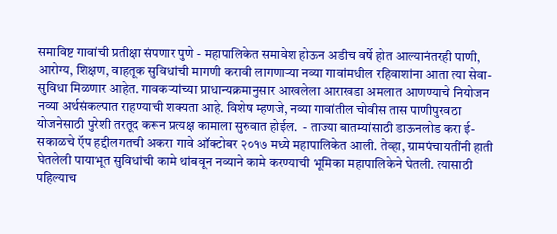समाविष्ट गावांची प्रतीक्षा संपणार पुणे - महापालिकेत समावेश होऊन अडीच वर्षे होत आल्यानंतरही पाणी, आरोग्य, शिक्षण, वाहतूक सुविधांची मागणी करावी लागणाऱ्या नव्या गावांमधील रहिवाशांना आता त्या सेवा-सुविधा मिळणार आहेत. गावकऱ्यांच्या प्राधान्यक्रमानुसार आखलेला आराखडा अमलात आणण्याचे नियोजन नव्या अर्थसंकल्पात राहण्याची शक्‍यता आहे. विशेष म्हणजे, नव्या गावांतील चोवीस तास पाणीपुरवठा योजनेसाठी पुरेशी तरतूद करून प्रत्यक्ष कामाला सुरुवात होईल.  - ताज्या बातम्यांसाठी डाऊनलोड करा ई-सकाळचे ऍप हद्दीलगतची अकरा गावे ऑक्‍टोबर २०१७ मध्ये महापालिकेत आली. तेव्हा, ग्रामपंचायतींनी हाती घेतलेली पायाभूत सुविधांची कामे थांबवून नव्याने कामे करण्याची भूमिका महापालिकेने घेतली. त्यासाठी पहिल्याच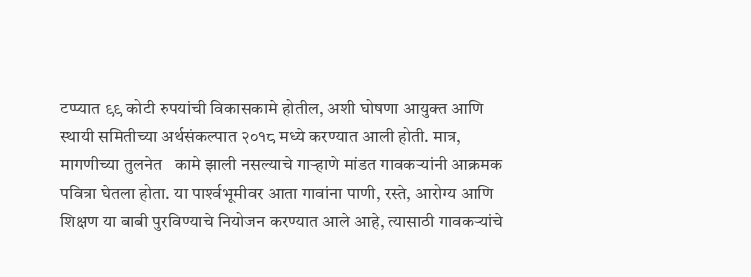टप्प्यात ९९ कोटी रुपयांची विकासकामे होतील, अशी घोषणा आयुक्त आणि स्थायी समितीच्या अर्थसंकल्पात २०१८ मध्ये करण्यात आली होती. मात्र, मागणीच्या तुलनेत   कामे झाली नसल्याचे गाऱ्हाणे मांडत गावकऱ्यांनी आक्रमक पवित्रा घेतला होता. या पार्श्‍वभूमीवर आता गावांना पाणी, रस्ते, आरोग्य आणि शिक्षण या बाबी पुरविण्याचे नियोजन करण्यात आले आहे, त्यासाठी गावकऱ्यांचे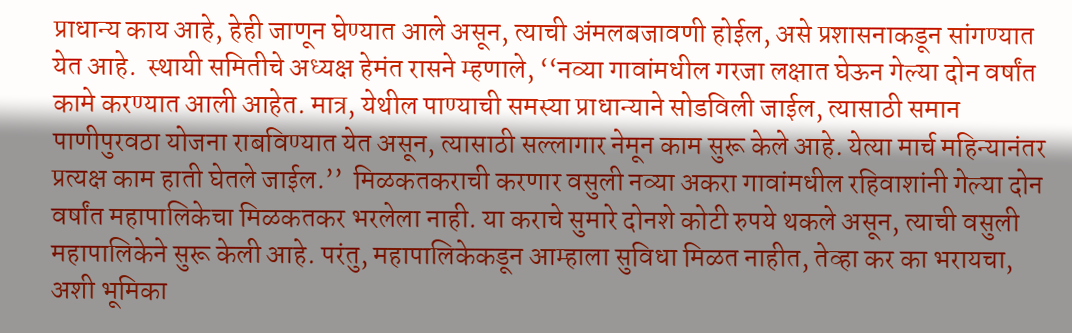प्राधान्य काय आहे, हेही जाणून घेण्यात आले असून, त्याची अंमलबजावणी होईल, असे प्रशासनाकडून सांगण्यात येत आहे.  स्थायी समितीचे अध्यक्ष हेमंत रासने म्हणाले, ‘‘नव्या गावांमधील गरजा लक्षात घेऊन गेल्या दोन वर्षांत कामे करण्यात आली आहेत. मात्र, येथील पाण्याची समस्या प्राधान्याने सोडविली जाईल, त्यासाठी समान पाणीपुरवठा योजना राबविण्यात येत असून, त्यासाठी सल्लागार नेमून काम सुरू केले आहे. येत्या मार्च महिन्यानंतर प्रत्यक्ष काम हाती घेतले जाईल.’’  मिळकतकराची करणार वसुली नव्या अकरा गावांमधील रहिवाशांनी गेल्या दोन वर्षांत महापालिकेचा मिळकतकर भरलेला नाही. या कराचे सुमारे दोनशे कोटी रुपये थकले असून, त्याची वसुली महापालिकेने सुरू केली आहे. परंतु, महापालिकेकडून आम्हाला सुविधा मिळत नाहीत, तेव्हा कर का भरायचा, अशी भूमिका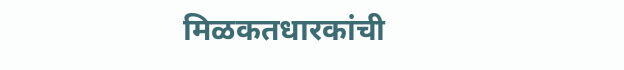मिळकतधारकांची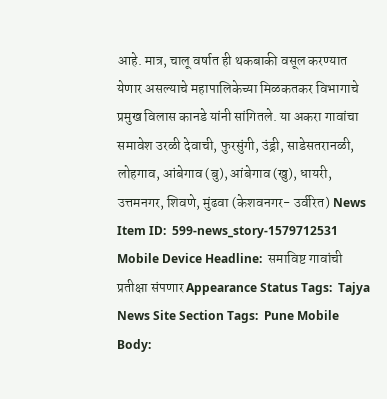आहे. मात्र, चालू वर्षात ही थकबाकी वसूल करण्यात येणार असल्याचे महापालिकेच्या मिळकतकर विभागाचे प्रमुख विलास कानडे यांनी सांगितले. या अकरा गावांचा समावेश उरळी देवाची, फुरसुंगी, उंड्री, साडेसतरानळी, लोहगाव, आंबेगाव (बु), आंबेगाव (खु), धायरी, उत्तमनगर, शिवणे, मुंढवा (केशवनगर- उर्वरित) News Item ID:  599-news_story-1579712531 Mobile Device Headline:  समाविष्ट गावांची प्रतीक्षा संपणार Appearance Status Tags:  Tajya News Site Section Tags:  Pune Mobile Body: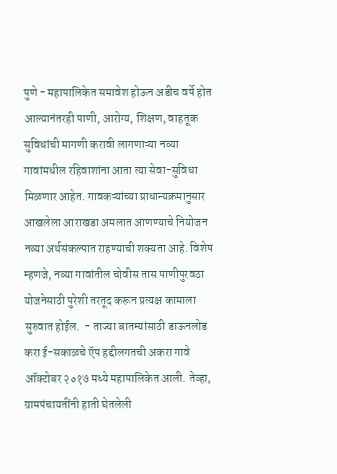पुणे - महापालिकेत समावेश होऊन अडीच वर्षे होत आल्यानंतरही पाणी, आरोग्य, शिक्षण, वाहतूक सुविधांची मागणी करावी लागणाऱ्या नव्या गावांमधील रहिवाशांना आता त्या सेवा-सुविधा मिळणार आहेत. गावकऱ्यांच्या प्राधान्यक्रमानुसार आखलेला आराखडा अमलात आणण्याचे नियोजन नव्या अर्थसंकल्पात राहण्याची शक्‍यता आहे. विशेष म्हणजे, नव्या गावांतील चोवीस तास पाणीपुरवठा योजनेसाठी पुरेशी तरतूद करून प्रत्यक्ष कामाला सुरुवात होईल.  - ताज्या बातम्यांसाठी डाऊनलोड करा ई-सकाळचे ऍप हद्दीलगतची अकरा गावे ऑक्‍टोबर २०१७ मध्ये महापालिकेत आली. तेव्हा, ग्रामपंचायतींनी हाती घेतलेली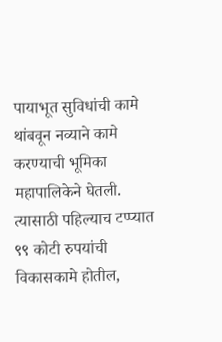पायाभूत सुविधांची कामे थांबवून नव्याने कामे करण्याची भूमिका महापालिकेने घेतली. त्यासाठी पहिल्याच टप्प्यात ९९ कोटी रुपयांची विकासकामे होतील,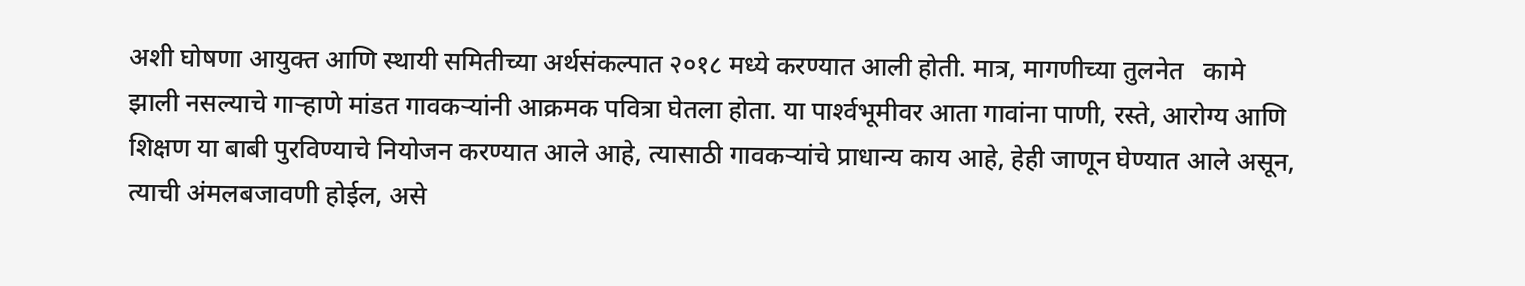अशी घोषणा आयुक्त आणि स्थायी समितीच्या अर्थसंकल्पात २०१८ मध्ये करण्यात आली होती. मात्र, मागणीच्या तुलनेत   कामे झाली नसल्याचे गाऱ्हाणे मांडत गावकऱ्यांनी आक्रमक पवित्रा घेतला होता. या पार्श्‍वभूमीवर आता गावांना पाणी, रस्ते, आरोग्य आणि शिक्षण या बाबी पुरविण्याचे नियोजन करण्यात आले आहे, त्यासाठी गावकऱ्यांचे प्राधान्य काय आहे, हेही जाणून घेण्यात आले असून, त्याची अंमलबजावणी होईल, असे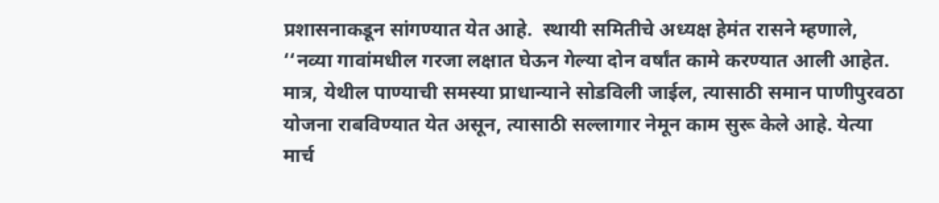प्रशासनाकडून सांगण्यात येत आहे.  स्थायी समितीचे अध्यक्ष हेमंत रासने म्हणाले, ‘‘नव्या गावांमधील गरजा लक्षात घेऊन गेल्या दोन वर्षांत कामे करण्यात आली आहेत. मात्र, येथील पाण्याची समस्या प्राधान्याने सोडविली जाईल, त्यासाठी समान पाणीपुरवठा योजना राबविण्यात येत असून, त्यासाठी सल्लागार नेमून काम सुरू केले आहे. येत्या मार्च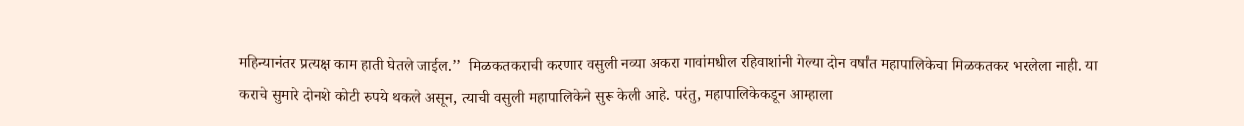महिन्यानंतर प्रत्यक्ष काम हाती घेतले जाईल.’’  मिळकतकराची करणार वसुली नव्या अकरा गावांमधील रहिवाशांनी गेल्या दोन वर्षांत महापालिकेचा मिळकतकर भरलेला नाही. या कराचे सुमारे दोनशे कोटी रुपये थकले असून, त्याची वसुली महापालिकेने सुरू केली आहे. परंतु, महापालिकेकडून आम्हाला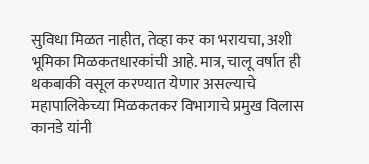सुविधा मिळत नाहीत, तेव्हा कर का भरायचा, अशी भूमिका मिळकतधारकांची आहे. मात्र, चालू वर्षात ही थकबाकी वसूल करण्यात येणार असल्याचे महापालिकेच्या मिळकतकर विभागाचे प्रमुख विलास कानडे यांनी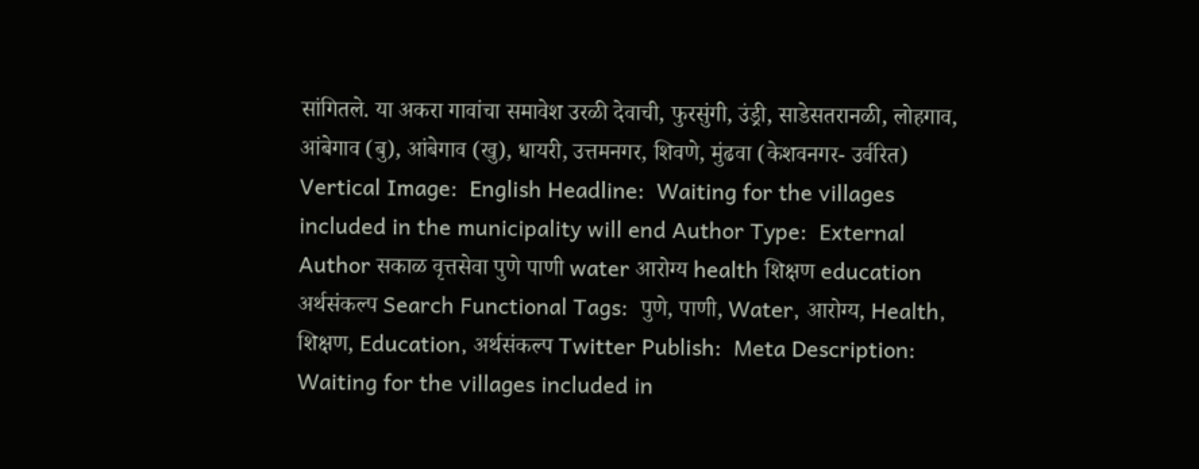सांगितले. या अकरा गावांचा समावेश उरळी देवाची, फुरसुंगी, उंड्री, साडेसतरानळी, लोहगाव, आंबेगाव (बु), आंबेगाव (खु), धायरी, उत्तमनगर, शिवणे, मुंढवा (केशवनगर- उर्वरित) Vertical Image:  English Headline:  Waiting for the villages included in the municipality will end Author Type:  External Author सकाळ वृत्तसेवा पुणे पाणी water आरोग्य health शिक्षण education अर्थसंकल्प Search Functional Tags:  पुणे, पाणी, Water, आरोग्य, Health, शिक्षण, Education, अर्थसंकल्प Twitter Publish:  Meta Description:  Waiting for the villages included in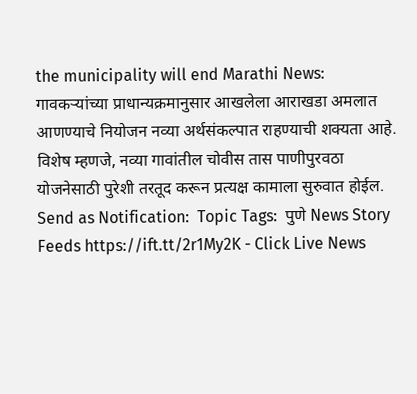the municipality will end Marathi News: गावकऱ्यांच्या प्राधान्यक्रमानुसार आखलेला आराखडा अमलात आणण्याचे नियोजन नव्या अर्थसंकल्पात राहण्याची शक्‍यता आहे. विशेष म्हणजे, नव्या गावांतील चोवीस तास पाणीपुरवठा योजनेसाठी पुरेशी तरतूद करून प्रत्यक्ष कामाला सुरुवात होईल.  Send as Notification:  Topic Tags:  पुणे News Story Feeds https://ift.tt/2r1My2K - Click Live News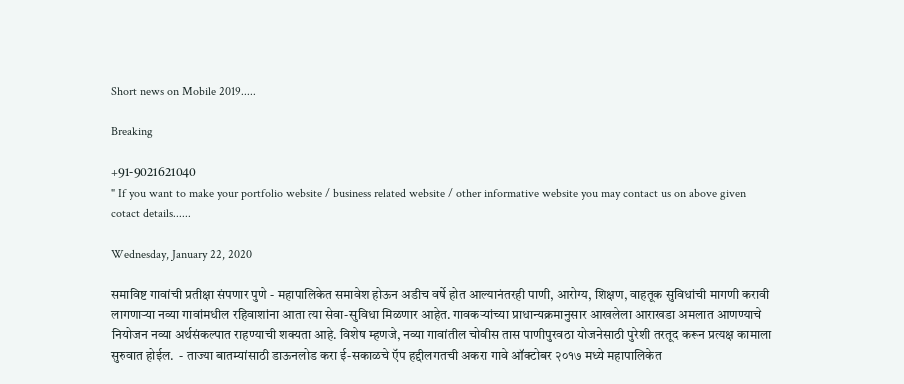Short news on Mobile 2019.....

Breaking

+91-9021621040
" If you want to make your portfolio website / business related website / other informative website you may contact us on above given cotact details......

Wednesday, January 22, 2020

समाविष्ट गावांची प्रतीक्षा संपणार पुणे - महापालिकेत समावेश होऊन अडीच वर्षे होत आल्यानंतरही पाणी, आरोग्य, शिक्षण, वाहतूक सुविधांची मागणी करावी लागणाऱ्या नव्या गावांमधील रहिवाशांना आता त्या सेवा-सुविधा मिळणार आहेत. गावकऱ्यांच्या प्राधान्यक्रमानुसार आखलेला आराखडा अमलात आणण्याचे नियोजन नव्या अर्थसंकल्पात राहण्याची शक्‍यता आहे. विशेष म्हणजे, नव्या गावांतील चोवीस तास पाणीपुरवठा योजनेसाठी पुरेशी तरतूद करून प्रत्यक्ष कामाला सुरुवात होईल.  - ताज्या बातम्यांसाठी डाऊनलोड करा ई-सकाळचे ऍप हद्दीलगतची अकरा गावे ऑक्‍टोबर २०१७ मध्ये महापालिकेत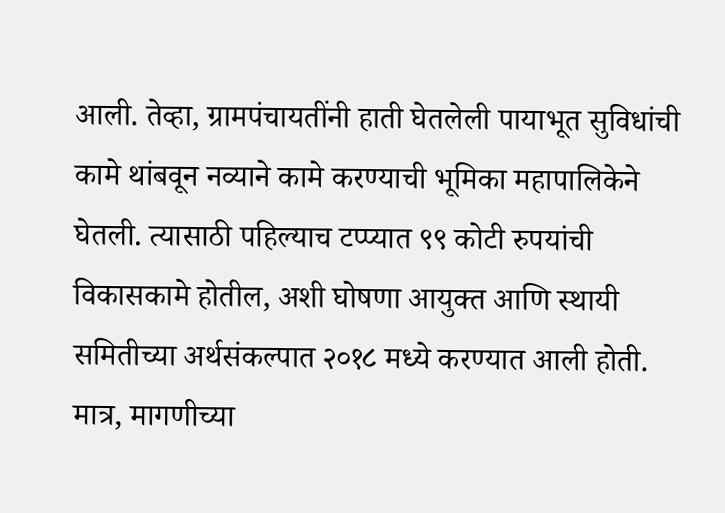आली. तेव्हा, ग्रामपंचायतींनी हाती घेतलेली पायाभूत सुविधांची कामे थांबवून नव्याने कामे करण्याची भूमिका महापालिकेने घेतली. त्यासाठी पहिल्याच टप्प्यात ९९ कोटी रुपयांची विकासकामे होतील, अशी घोषणा आयुक्त आणि स्थायी समितीच्या अर्थसंकल्पात २०१८ मध्ये करण्यात आली होती. मात्र, मागणीच्या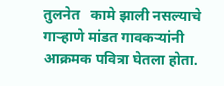तुलनेत   कामे झाली नसल्याचे गाऱ्हाणे मांडत गावकऱ्यांनी आक्रमक पवित्रा घेतला होता.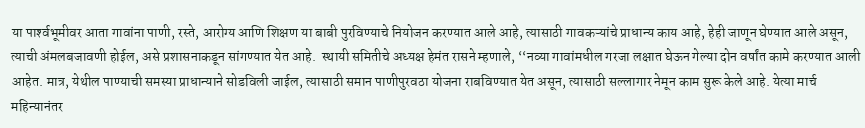या पार्श्‍वभूमीवर आता गावांना पाणी, रस्ते, आरोग्य आणि शिक्षण या बाबी पुरविण्याचे नियोजन करण्यात आले आहे, त्यासाठी गावकऱ्यांचे प्राधान्य काय आहे, हेही जाणून घेण्यात आले असून, त्याची अंमलबजावणी होईल, असे प्रशासनाकडून सांगण्यात येत आहे.  स्थायी समितीचे अध्यक्ष हेमंत रासने म्हणाले, ‘‘नव्या गावांमधील गरजा लक्षात घेऊन गेल्या दोन वर्षांत कामे करण्यात आली आहेत. मात्र, येथील पाण्याची समस्या प्राधान्याने सोडविली जाईल, त्यासाठी समान पाणीपुरवठा योजना राबविण्यात येत असून, त्यासाठी सल्लागार नेमून काम सुरू केले आहे. येत्या मार्च महिन्यानंतर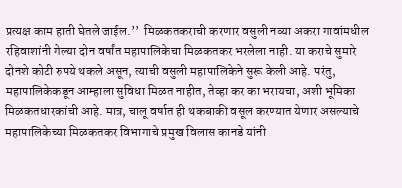प्रत्यक्ष काम हाती घेतले जाईल.’’  मिळकतकराची करणार वसुली नव्या अकरा गावांमधील रहिवाशांनी गेल्या दोन वर्षांत महापालिकेचा मिळकतकर भरलेला नाही. या कराचे सुमारे दोनशे कोटी रुपये थकले असून, त्याची वसुली महापालिकेने सुरू केली आहे. परंतु, महापालिकेकडून आम्हाला सुविधा मिळत नाहीत, तेव्हा कर का भरायचा, अशी भूमिका मिळकतधारकांची आहे. मात्र, चालू वर्षात ही थकबाकी वसूल करण्यात येणार असल्याचे महापालिकेच्या मिळकतकर विभागाचे प्रमुख विलास कानडे यांनी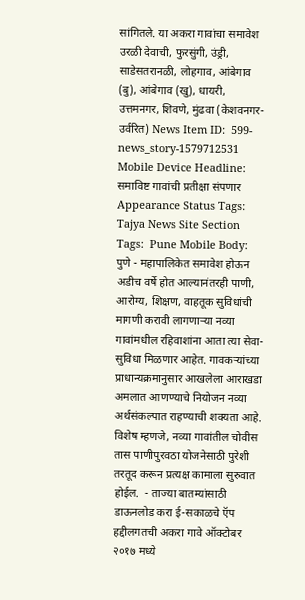सांगितले. या अकरा गावांचा समावेश उरळी देवाची, फुरसुंगी, उंड्री, साडेसतरानळी, लोहगाव, आंबेगाव (बु), आंबेगाव (खु), धायरी, उत्तमनगर, शिवणे, मुंढवा (केशवनगर- उर्वरित) News Item ID:  599-news_story-1579712531 Mobile Device Headline:  समाविष्ट गावांची प्रतीक्षा संपणार Appearance Status Tags:  Tajya News Site Section Tags:  Pune Mobile Body:  पुणे - महापालिकेत समावेश होऊन अडीच वर्षे होत आल्यानंतरही पाणी, आरोग्य, शिक्षण, वाहतूक सुविधांची मागणी करावी लागणाऱ्या नव्या गावांमधील रहिवाशांना आता त्या सेवा-सुविधा मिळणार आहेत. गावकऱ्यांच्या प्राधान्यक्रमानुसार आखलेला आराखडा अमलात आणण्याचे नियोजन नव्या अर्थसंकल्पात राहण्याची शक्‍यता आहे. विशेष म्हणजे, नव्या गावांतील चोवीस तास पाणीपुरवठा योजनेसाठी पुरेशी तरतूद करून प्रत्यक्ष कामाला सुरुवात होईल.  - ताज्या बातम्यांसाठी डाऊनलोड करा ई-सकाळचे ऍप हद्दीलगतची अकरा गावे ऑक्‍टोबर २०१७ मध्ये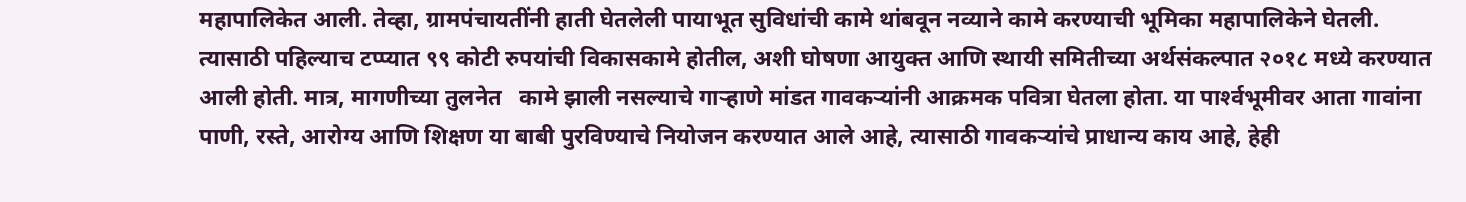महापालिकेत आली. तेव्हा, ग्रामपंचायतींनी हाती घेतलेली पायाभूत सुविधांची कामे थांबवून नव्याने कामे करण्याची भूमिका महापालिकेने घेतली. त्यासाठी पहिल्याच टप्प्यात ९९ कोटी रुपयांची विकासकामे होतील, अशी घोषणा आयुक्त आणि स्थायी समितीच्या अर्थसंकल्पात २०१८ मध्ये करण्यात आली होती. मात्र, मागणीच्या तुलनेत   कामे झाली नसल्याचे गाऱ्हाणे मांडत गावकऱ्यांनी आक्रमक पवित्रा घेतला होता. या पार्श्‍वभूमीवर आता गावांना पाणी, रस्ते, आरोग्य आणि शिक्षण या बाबी पुरविण्याचे नियोजन करण्यात आले आहे, त्यासाठी गावकऱ्यांचे प्राधान्य काय आहे, हेही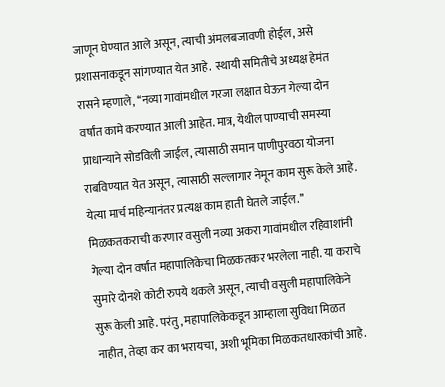जाणून घेण्यात आले असून, त्याची अंमलबजावणी होईल, असे प्रशासनाकडून सांगण्यात येत आहे.  स्थायी समितीचे अध्यक्ष हेमंत रासने म्हणाले, ‘‘नव्या गावांमधील गरजा लक्षात घेऊन गेल्या दोन वर्षांत कामे करण्यात आली आहेत. मात्र, येथील पाण्याची समस्या प्राधान्याने सोडविली जाईल, त्यासाठी समान पाणीपुरवठा योजना राबविण्यात येत असून, त्यासाठी सल्लागार नेमून काम सुरू केले आहे. येत्या मार्च महिन्यानंतर प्रत्यक्ष काम हाती घेतले जाईल.’’  मिळकतकराची करणार वसुली नव्या अकरा गावांमधील रहिवाशांनी गेल्या दोन वर्षांत महापालिकेचा मिळकतकर भरलेला नाही. या कराचे सुमारे दोनशे कोटी रुपये थकले असून, त्याची वसुली महापालिकेने सुरू केली आहे. परंतु, महापालिकेकडून आम्हाला सुविधा मिळत नाहीत, तेव्हा कर का भरायचा, अशी भूमिका मिळकतधारकांची आहे.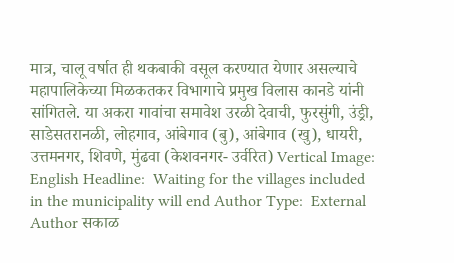मात्र, चालू वर्षात ही थकबाकी वसूल करण्यात येणार असल्याचे महापालिकेच्या मिळकतकर विभागाचे प्रमुख विलास कानडे यांनी सांगितले. या अकरा गावांचा समावेश उरळी देवाची, फुरसुंगी, उंड्री, साडेसतरानळी, लोहगाव, आंबेगाव (बु), आंबेगाव (खु), धायरी, उत्तमनगर, शिवणे, मुंढवा (केशवनगर- उर्वरित) Vertical Image:  English Headline:  Waiting for the villages included in the municipality will end Author Type:  External Author सकाळ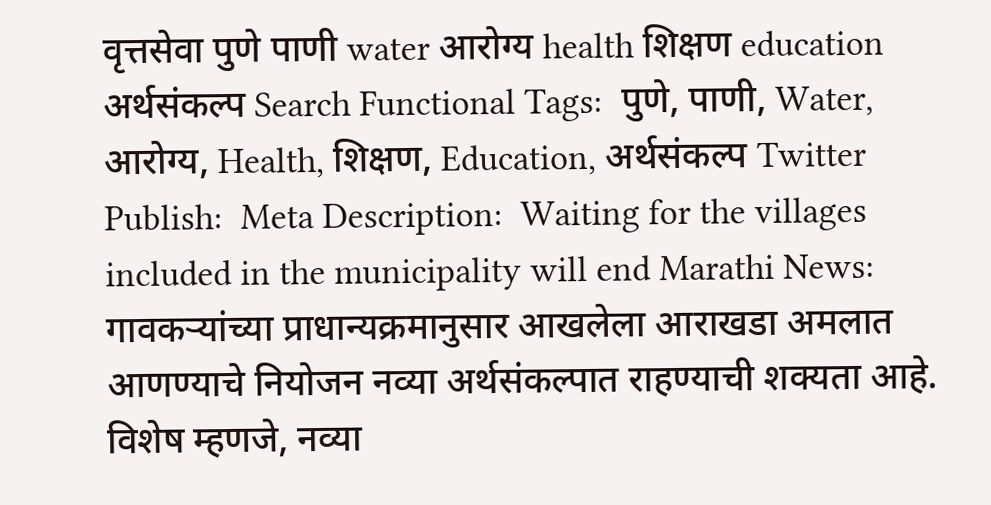वृत्तसेवा पुणे पाणी water आरोग्य health शिक्षण education अर्थसंकल्प Search Functional Tags:  पुणे, पाणी, Water, आरोग्य, Health, शिक्षण, Education, अर्थसंकल्प Twitter Publish:  Meta Description:  Waiting for the villages included in the municipality will end Marathi News: गावकऱ्यांच्या प्राधान्यक्रमानुसार आखलेला आराखडा अमलात आणण्याचे नियोजन नव्या अर्थसंकल्पात राहण्याची शक्‍यता आहे. विशेष म्हणजे, नव्या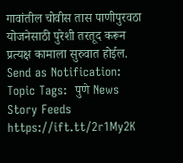गावांतील चोवीस तास पाणीपुरवठा योजनेसाठी पुरेशी तरतूद करून प्रत्यक्ष कामाला सुरुवात होईल.  Send as Notification:  Topic Tags:  पुणे News Story Feeds https://ift.tt/2r1My2K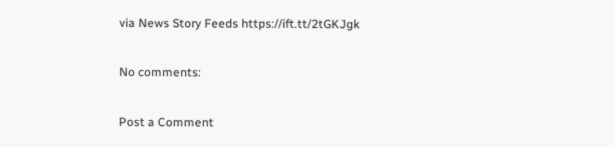via News Story Feeds https://ift.tt/2tGKJgk

No comments:

Post a Comment